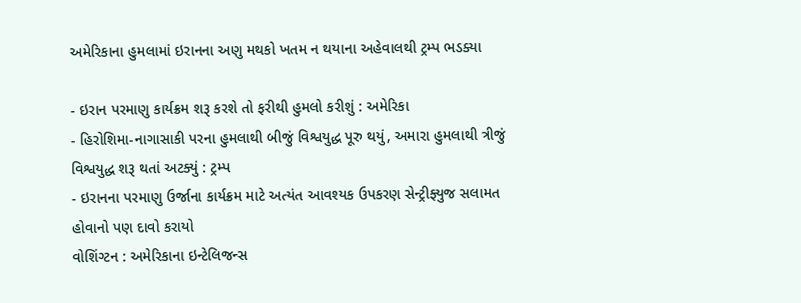અમેરિકાના હુમલામાં ઇરાનના અણુ મથકો ખતમ ન થયાના અહેવાલથી ટ્રમ્પ ભડક્યા

- ઇરાન પરમાણુ કાર્યક્રમ શરૂ કરશે તો ફરીથી હુમલો કરીશું : અમેરિકા
- હિરોશિમા-નાગાસાકી પરના હુમલાથી બીજું વિશ્વયુદ્ધ પૂરુ થયું, અમારા હુમલાથી ત્રીજું વિશ્વયુદ્ધ શરૂ થતાં અટક્યું : ટ્રમ્પ
- ઇરાનના પરમાણુ ઉર્જાના કાર્યક્રમ માટે અત્યંત આવશ્યક ઉપકરણ સેન્ટ્રીફ્યુજ સલામત હોવાનો પણ દાવો કરાયો
વોશિંગ્ટન : અમેરિકાના ઇન્ટેલિજન્સ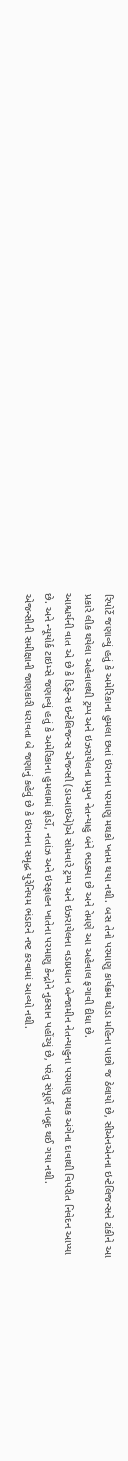રિપોર્ટે જણાવ્યું હતું કે અમેરિકાના હુમલા છતાં ઇરાનના પરમાણુ મથકો ખતમ થયા નથી. બસ તેનો પરમાણુ કાર્યક્રમ થોડા મહિના પાછો જ ઠેલાયો છે, સીએનએનના ઇન્ટેલિજન્સને ટાંકીને આ પ્રકારે લીક થયેલા અહેવાલથી ટ્રમ્પ અને ઇઝરાયેલના પ્રમુખ નેતન્યાહુ બંને ભડક્યા છે અને તેમણે આ અહેવાલ ફગાવી દીધા છે.
આશ્ચર્યની વાત એ છે કે ડિફેન્સ ઇન્ટેલિજન્સ એજન્સી (ડાઆઇએ)એ સોમવારે ટ્રમ્પ અને ઇઝરાયેલના વડાપ્રધાન બેન્જામીન નેતન્યાહુના પરમાણુ મથક અંગેના દાવાથી વિપરીત નિવેદન આપ્યા છે. અને ન્યૂયોર્ક ટાઇમ્સે જણાવ્યું હતું કે અમેરિકાના હુમલામાં ફોર્ડો, નતાંઝ અને ઇસ્ફાહન ખાતેના પરમાણુ કેન્દ્રોને નુકસાન પહોંચ્યું છે, પરંતુ સંપૂર્ણ નાબૂદ થઈ ગયા નથી.
એજન્સીની સમીક્ષાની જાણકારી ધરાવતા બે જણાનું કહેવું છે કે ઇરાનના સમૃદ્ધ યુરેનિયમ ભંડારને નષ્ટ કરવામાં આવ્યો નથી.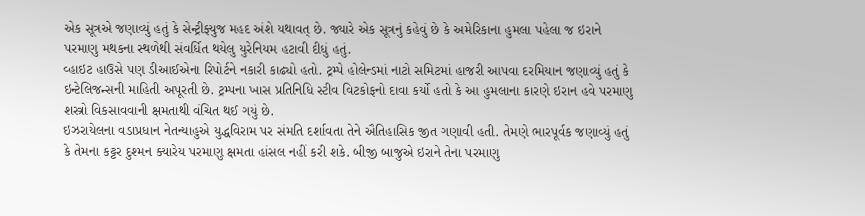એક સૂત્રએ જણાવ્યું હતું કે સેન્ટ્રીફ્યુજ મહદ અંશે યથાવત્ છે. જ્યારે એક સૂત્રનું કહેવું છે કે અમેરિકાના હુમલા પહેલા જ ઇરાને પરમાણુ મથકના સ્થળેથી સંવર્ધિત થયેલુ યુરેનિયમ હટાવી દીધું હતું.
વ્હાઇટ હાઉસે પણ ડીઆઈએના રિપોર્ટને નકારી કાઢ્યો હતો. ટ્રમ્પે હોલેન્ડમાં નાટો સમિટમાં હાજરી આપવા દરમિયાન જણાવ્યું હતું કે ઇન્ટેલિજન્સની માહિતી અપૂરતી છે. ટ્રમ્પના ખાસ પ્રતિનિધિ સ્ટીવ વિટકોફનો દાવા કર્યો હતો કે આ હુમલાના કારણે ઇરાન હવે પરમાણુ શસ્ત્રો વિકસાવવાની ક્ષમતાથી વંચિત થઈ ગયું છે.
ઇઝરાયેલના વડાપ્રધાન નેતન્યાહુએ યુદ્ધવિરામ પર સંમતિ દર્શાવતા તેને ઐતિહાસિક જીત ગણાવી હતી. તેમણે ભારપૂર્વક જણાવ્યું હતું કે તેમના કટ્ટર દુશ્મન ક્યારેય પરમાણુ ક્ષમતા હાંસલ નહીં કરી શકે. બીજી બાજુએ ઇરાને તેના પરમાણુ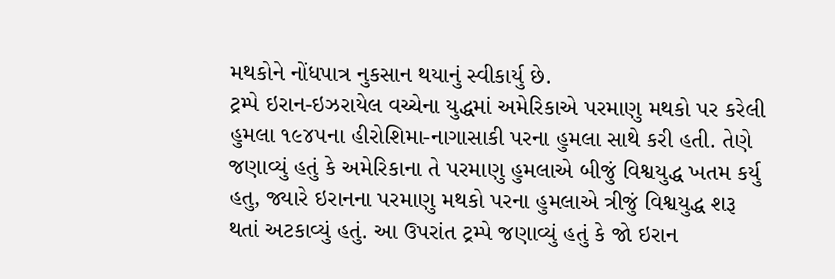મથકોને નોંધપાત્ર નુકસાન થયાનું સ્વીકાર્યુ છે.
ટ્રમ્પે ઇરાન-ઇઝરાયેલ વચ્ચેના યુદ્ધમાં અમેરિકાએ પરમાણુ મથકો પર કરેલી હુમલા ૧૯૪૫ના હીરોશિમા-નાગાસાકી પરના હુમલા સાથે કરી હતી. તેણે જણાવ્યું હતું કે અમેરિકાના તે પરમાણુ હુમલાએ બીજું વિશ્વયુદ્ધ ખતમ કર્યુ હતુ, જ્યારે ઇરાનના પરમાણુ મથકો પરના હુમલાએ ત્રીજું વિશ્વયુદ્ધ શરૂ થતાં અટકાવ્યું હતું. આ ઉપરાંત ટ્રમ્પે જણાવ્યું હતું કે જો ઇરાન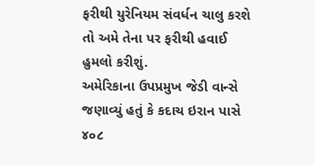ફરીથી યુરેનિયમ સંવર્ધન ચાલુ કરશે તો અમે તેના પર ફરીથી હવાઈ હુમલો કરીશું.
અમેરિકાના ઉપપ્રમુખ જેડી વાન્સે જણાવ્યું હતું કે કદાચ ઇરાન પાસે ૪૦૮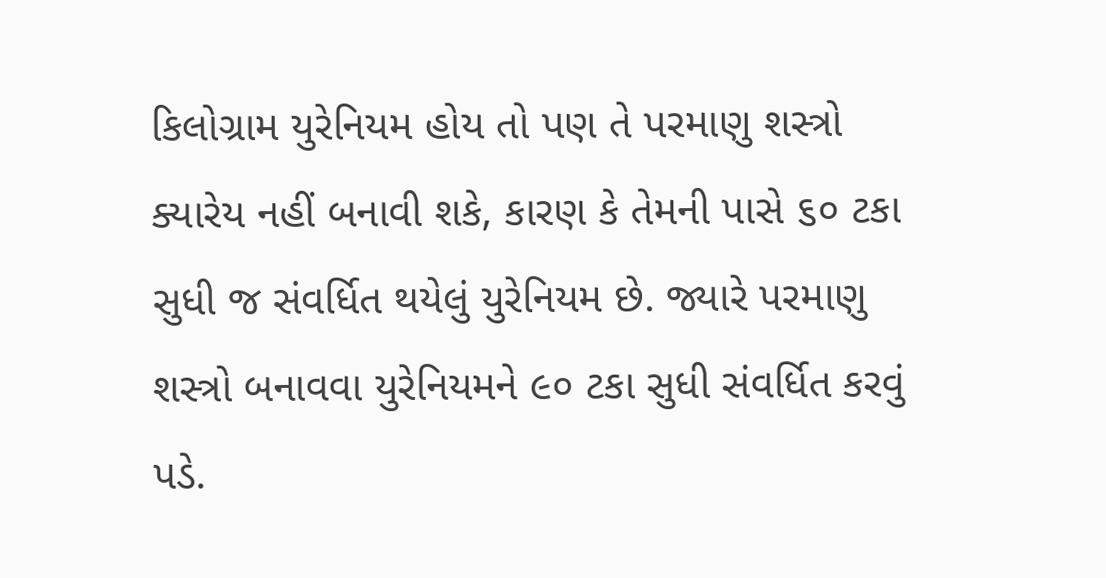કિલોગ્રામ યુરેનિયમ હોય તો પણ તે પરમાણુ શસ્ત્રો ક્યારેય નહીં બનાવી શકે, કારણ કે તેમની પાસે ૬૦ ટકા સુધી જ સંવર્ધિત થયેલું યુરેનિયમ છે. જ્યારે પરમાણુ શસ્ત્રો બનાવવા યુરેનિયમને ૯૦ ટકા સુધી સંવર્ધિત કરવું પડે.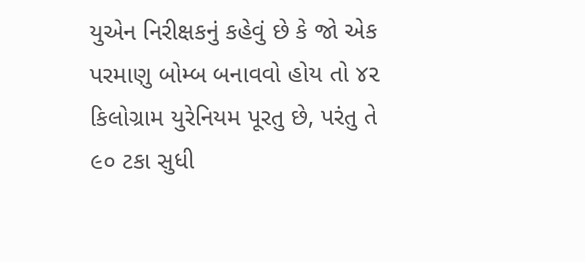યુએન નિરીક્ષકનું કહેવું છે કે જો એક પરમાણુ બોમ્બ બનાવવો હોય તો ૪૨ કિલોગ્રામ યુરેનિયમ પૂરતુ છે, પરંતુ તે ૯૦ ટકા સુધી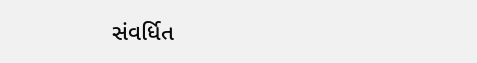સંવર્ધિત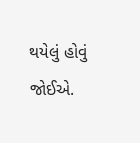થયેલું હોવું જોઈએ.